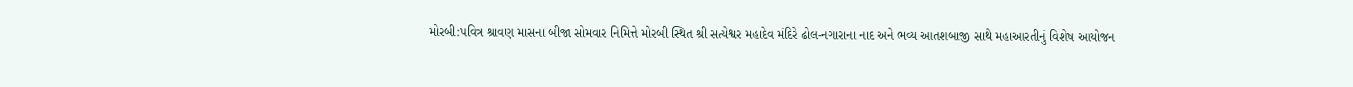મોરબી:પવિત્ર શ્રાવણ માસના બીજા સોમવાર નિમિત્તે મોરબી સ્થિત શ્રી સત્યેશ્વર મહાદેવ મંદિરે ઢોલ-નગારાના નાદ અને ભવ્ય આતશબાજી સાથે મહાઆરતીનું વિશેષ આયોજન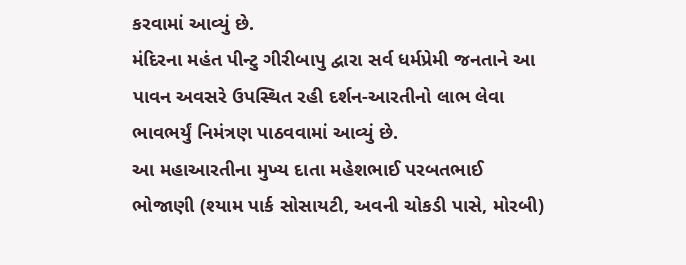કરવામાં આવ્યું છે.
મંદિરના મહંત પીન્ટુ ગીરીબાપુ દ્વારા સર્વ ધર્મપ્રેમી જનતાને આ પાવન અવસરે ઉપસ્થિત રહી દર્શન-આરતીનો લાભ લેવા ભાવભર્યું નિમંત્રણ પાઠવવામાં આવ્યું છે.
આ મહાઆરતીના મુખ્ય દાતા મહેશભાઈ પરબતભાઈ ભોજાણી (શ્યામ પાર્ક સોસાયટી, અવની ચોકડી પાસે, મોરબી)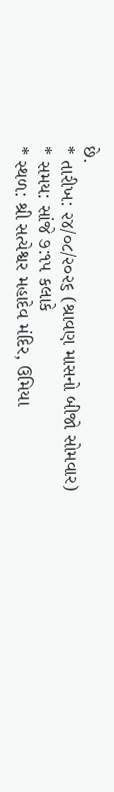છે.
* તારીખ: ૨૪/૦૮/૨૦૨૬ (શ્રાવણ માસનો બીજો સોમવાર)
* સમય: સાંજે ૭:૧૫ કલાકે
* સ્થળ: શ્રી સત્યેશ્વર મહાદેવ મંદિર, ઉમિયા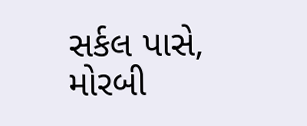સર્કલ પાસે, મોરબી